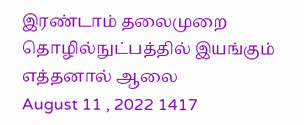இரண்டாம் தலைமுறை தொழில்நுட்பத்தில் இயங்கும் எத்தனால் ஆலை
August 11 , 2022 1417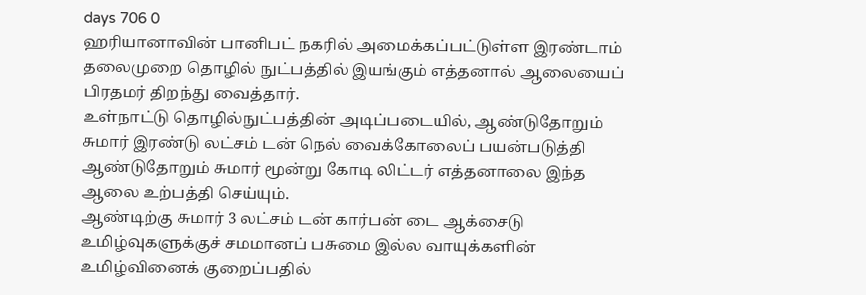days 706 0
ஹரியானாவின் பானிபட் நகரில் அமைக்கப்பட்டுள்ள இரண்டாம் தலைமுறை தொழில் நுட்பத்தில் இயங்கும் எத்தனால் ஆலையைப் பிரதமர் திறந்து வைத்தார்.
உள்நாட்டு தொழில்நுட்பத்தின் அடிப்படையில், ஆண்டுதோறும் சுமார் இரண்டு லட்சம் டன் நெல் வைக்கோலைப் பயன்படுத்தி ஆண்டுதோறும் சுமார் மூன்று கோடி லிட்டர் எத்தனாலை இந்த ஆலை உற்பத்தி செய்யும்.
ஆண்டிற்கு சுமார் 3 லட்சம் டன் கார்பன் டை ஆக்சைடு உமிழ்வுகளுக்குச் சமமானப் பசுமை இல்ல வாயுக்களின் உமிழ்வினைக் குறைப்பதில்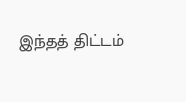இந்தத் திட்டம்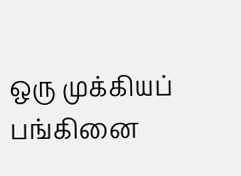ஒரு முக்கியப் பங்கினை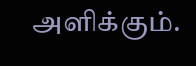அளிக்கும்.